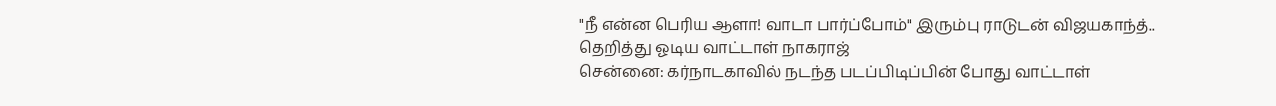"நீ என்ன பெரிய ஆளா! வாடா பார்ப்போம்" இரும்பு ராடுடன் விஜயகாந்த்.. தெறித்து ஓடிய வாட்டாள் நாகராஜ்
சென்னை: கர்நாடகாவில் நடந்த படப்பிடிப்பின் போது வாட்டாள்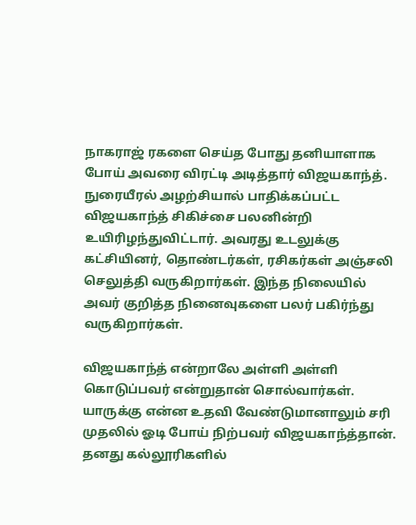நாகராஜ் ரகளை செய்த போது தனியாளாக போய் அவரை விரட்டி அடித்தார் விஜயகாந்த்.
நுரையீரல் அழற்சியால் பாதிக்கப்பட்ட விஜயகாந்த் சிகிச்சை பலனின்றி உயிரிழந்துவிட்டார். அவரது உடலுக்கு கட்சியினர், தொண்டர்கள், ரசிகர்கள் அஞ்சலி செலுத்தி வருகிறார்கள். இந்த நிலையில் அவர் குறித்த நினைவுகளை பலர் பகிர்ந்து வருகிறார்கள்.

விஜயகாந்த் என்றாலே அள்ளி அள்ளி கொடுப்பவர் என்றுதான் சொல்வார்கள். யாருக்கு என்ன உதவி வேண்டுமானாலும் சரி முதலில் ஓடி போய் நிற்பவர் விஜயகாந்த்தான். தனது கல்லூரிகளில்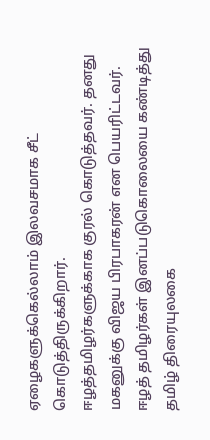ஏழைகளுக்கெல்லாம் இலவசமாக சீட் கொடுத்திருக்கிறார்.
ஈழத்தமிழர்களுக்காக குரல் கொடுத்தவர். தனது மகனுக்கு விஜய பிரபாகரன் என பெயரிட்டவர். ஈழத் தமிழர்கள் இனப்படுகொலையை கண்டித்து தமிழ் திரையுலகை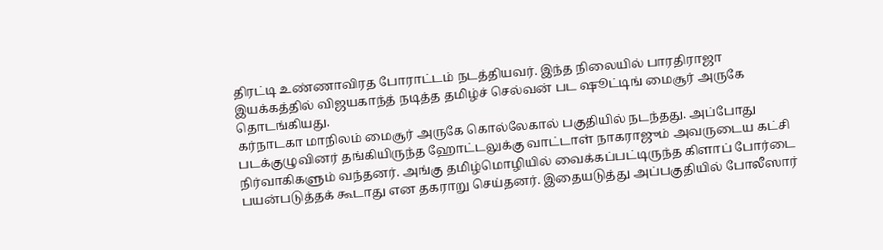திரட்டி உண்ணாவிரத போராட்டம் நடத்தியவர். இந்த நிலையில் பாரதிராஜா இயக்கத்தில் விஜயகாந்த் நடித்த தமிழ்ச் செல்வன் பட ஷூட்டிங் மைசூர் அருகே தொடங்கியது.
கர்நாடகா மாநிலம் மைசூர் அருகே கொல்லேகால் பகுதியில் நடந்தது. அப்போது படக்குழுவினர் தங்கியிருந்த ஹோட்டலுக்கு வாட்டாள் நாகராஜும் அவருடைய கட்சி நிர்வாகிகளும் வந்தனர். அங்கு தமிழ்மொழியில் வைக்கப்பட்டிருந்த கிளாப் போர்டை பயன்படுத்தக் கூடாது என தகராறு செய்தனர். இதையடுத்து அப்பகுதியில் போலீஸார்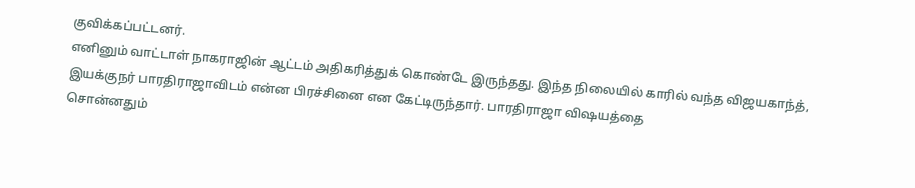குவிக்கப்பட்டனர்.
எனினும் வாட்டாள் நாகராஜின் ஆட்டம் அதிகரித்துக் கொண்டே இருந்தது. இந்த நிலையில் காரில் வந்த விஜயகாந்த், இயக்குநர் பாரதிராஜாவிடம் என்ன பிரச்சினை என கேட்டிருந்தார். பாரதிராஜா விஷயத்தை
சொன்னதும்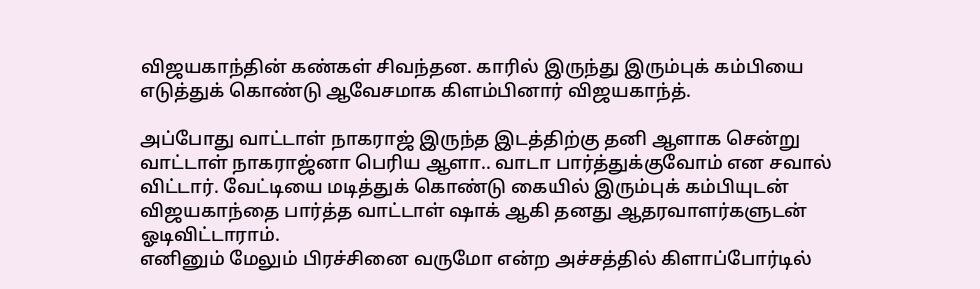விஜயகாந்தின் கண்கள் சிவந்தன. காரில் இருந்து இரும்புக் கம்பியை எடுத்துக் கொண்டு ஆவேசமாக கிளம்பினார் விஜயகாந்த்.

அப்போது வாட்டாள் நாகராஜ் இருந்த இடத்திற்கு தனி ஆளாக சென்று வாட்டாள் நாகராஜ்னா பெரிய ஆளா.. வாடா பார்த்துக்குவோம் என சவால் விட்டார். வேட்டியை மடித்துக் கொண்டு கையில் இரும்புக் கம்பியுடன் விஜயகாந்தை பார்த்த வாட்டாள் ஷாக் ஆகி தனது ஆதரவாளர்களுடன் ஓடிவிட்டாராம்.
எனினும் மேலும் பிரச்சினை வருமோ என்ற அச்சத்தில் கிளாப்போர்டில்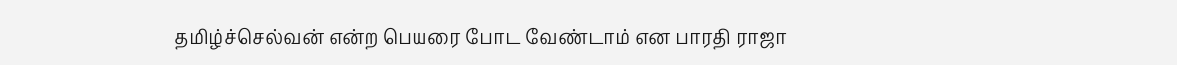தமிழ்ச்செல்வன் என்ற பெயரை போட வேண்டாம் என பாரதி ராஜா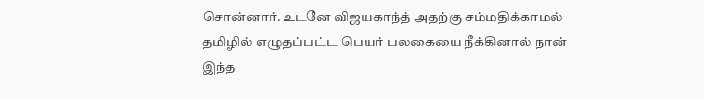சொன்னார். உடனே விஜயகாந்த் அதற்கு சம்மதிக்காமல் தமிழில் எழுதப்பட்ட பெயர் பலகையை நீக்கினால் நான் இந்த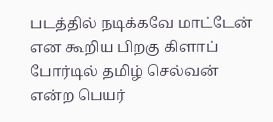படத்தில் நடிக்கவே மாட்டேன் என கூறிய பிறகு கிளாப் போர்டில் தமிழ் செல்வன் என்ற பெயர்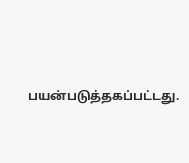பயன்படுத்தகப்பட்டது.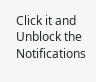Click it and Unblock the Notifications